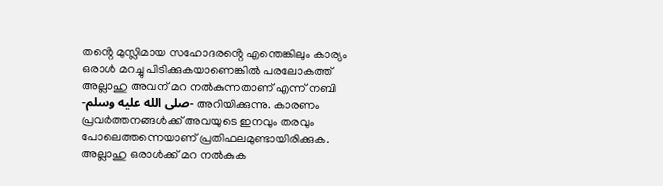തൻ്റെ മുസ്ലിമായ സഹോദരൻ്റെ എന്തെങ്കിലും കാര്യം ഒരാൾ മറച്ചു പിടിക്കുകയാണെങ്കിൽ പരലോകത്ത് അല്ലാഹു അവന് മറ നൽകുന്നതാണ് എന്ന് നബി -صلى الله عليه وسلم- അറിയിക്കുന്നു. കാരണം പ്രവർത്തനങ്ങൾക്ക് അവയുടെ ഇനവും തരവും പോലെത്തന്നെയാണ് പ്രതിഫലമുണ്ടായിരിക്കുക. അല്ലാഹു ഒരാൾക്ക് മറ നൽകുക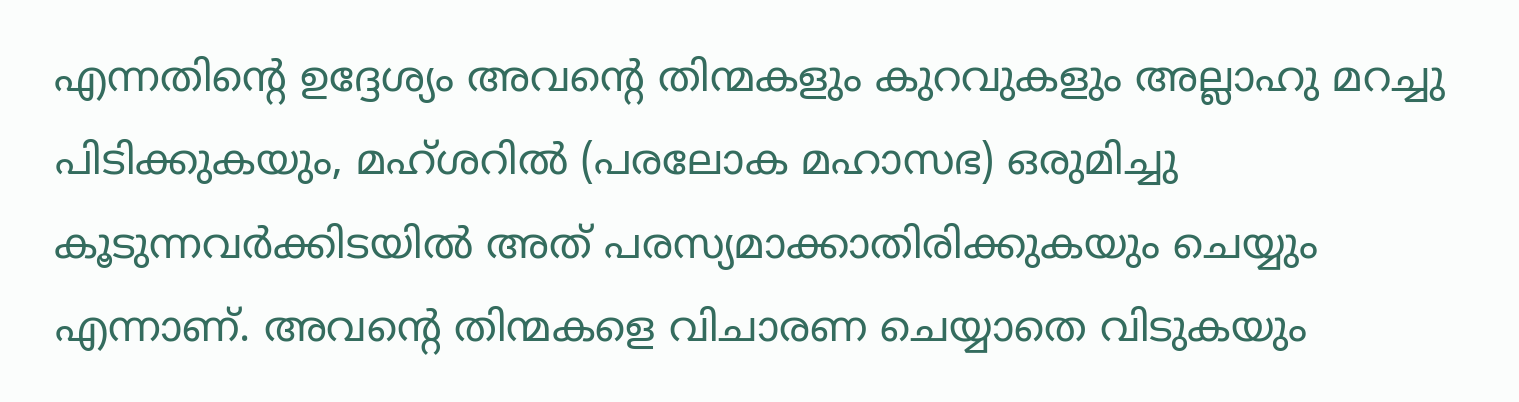എന്നതിൻ്റെ ഉദ്ദേശ്യം അവൻ്റെ തിന്മകളും കുറവുകളും അല്ലാഹു മറച്ചു പിടിക്കുകയും, മഹ്ശറിൽ (പരലോക മഹാസഭ) ഒരുമിച്ചു കൂടുന്നവർക്കിടയിൽ അത് പരസ്യമാക്കാതിരിക്കുകയും ചെയ്യും എന്നാണ്. അവൻ്റെ തിന്മകളെ വിചാരണ ചെയ്യാതെ വിടുകയും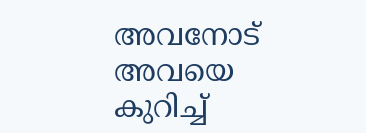അവനോട് അവയെ കുറിച്ച്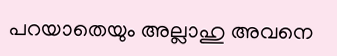പറയാതെയും അല്ലാഹു അവനെ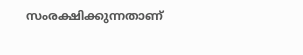സംരക്ഷിക്കുന്നതാണ്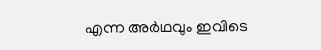എന്ന അർഥവും ഇവിടെ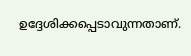ഉദ്ദേശിക്കപ്പെടാവുന്നതാണ്.